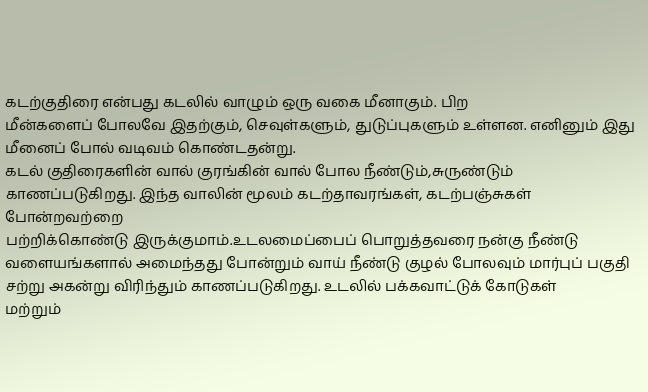கடற்குதிரை என்பது கடலில் வாழும் ஒரு வகை மீனாகும். பிற
மீன்களைப் போலவே இதற்கும், செவுள்களும், துடுப்புகளும் உள்ளன. எனினும் இது
மீனைப் போல் வடிவம் கொண்டதன்று.
கடல் குதிரைகளின் வால் குரங்கின் வால் போல நீண்டும்,சுருண்டும்
காணப்படுகிறது. இந்த வாலின் மூலம் கடற்தாவரங்கள், கடற்பஞ்சுகள் போன்றவற்றை
பற்றிக்கொண்டு இருக்குமாம்.உடலமைப்பைப் பொறுத்தவரை நன்கு நீண்டு
வளையங்களால் அமைந்தது போன்றும் வாய் நீண்டு குழல் போலவும் மார்புப் பகுதி
சற்று அகன்று விரிந்தும் காணப்படுகிறது. உடலில் பக்கவாட்டுக் கோடுகள்
மற்றும்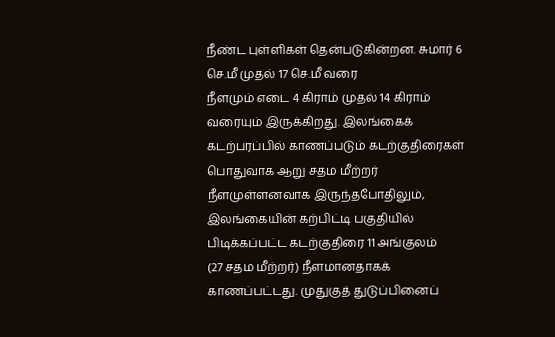நீண்ட புள்ளிகள் தென்படுகின்றன. சுமார் 6 செ.மீ முதல் 17 செ.மீ வரை
நீளமும் எடை 4 கிராம் முதல் 14 கிராம் வரையும் இருக்கிறது. இலங்கைக்
கடற்பரப்பில் காணப்படும் கடற்குதிரைகள் பொதுவாக ஆறு சதம மீற்றர்
நீளமுள்ளனவாக இருந்தபோதிலும், இலங்கையின் கற்பிட்டி பகுதியில் பிடிக்கப்பட்ட கடற்குதிரை 11 அங்குலம்
(27 சதம மீற்றர்) நீளமானதாகக் காணப்பட்டது. முதுகுத் துடுப்பினைப்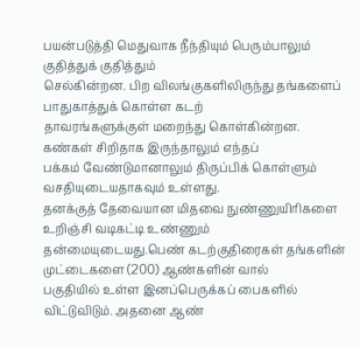பயன்படுத்தி மெதுவாக நீந்தியும் பெரும்பாலும் குதித்துக் குதித்தும்
செல்கின்றன. பிற விலங்குகளிலிருந்து தங்களைப் பாதுகாத்துக் கொள்ள கடற்
தாவரங்களுக்குள் மறைந்து கொள்கின்றன. கண்கள் சிறிதாக இருந்தாலும் எந்தப்
பக்கம் வேண்டுமானாலும் திருப்பிக் கொள்ளும் வசதியுடையதாகவும் உள்ளது.
தனக்குத் தேவையான மிதவை நுண்ணுயிரிகளை உறிஞ்சி வடிகட்டி உண்ணும்
தன்மையுடையது.பெண் கடற்குதிரைகள் தங்களின் முட்டைகளை (200) ஆண்களின் வால்
பகுதியில் உள்ள இனப்பெருக்கப் பைகளில் விட்டுவிடும். அதனை ஆண்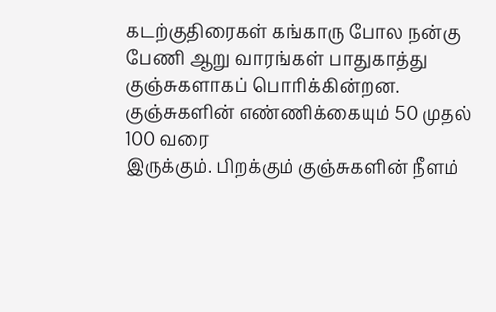கடற்குதிரைகள் கங்காரு போல நன்கு பேணி ஆறு வாரங்கள் பாதுகாத்து
குஞ்சுகளாகப் பொரிக்கின்றன. குஞ்சுகளின் எண்ணிக்கையும் 50 முதல் 100 வரை
இருக்கும். பிறக்கும் குஞ்சுகளின் நீளம்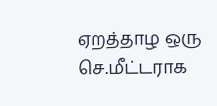ஏறத்தாழ ஒரு செ.மீட்டராக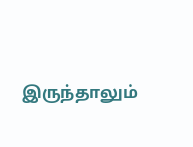இருந்தாலும்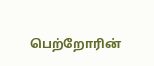பெற்றோரின்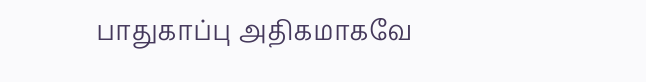பாதுகாப்பு அதிகமாகவே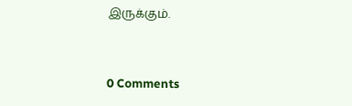இருக்கும்.


0 Comments